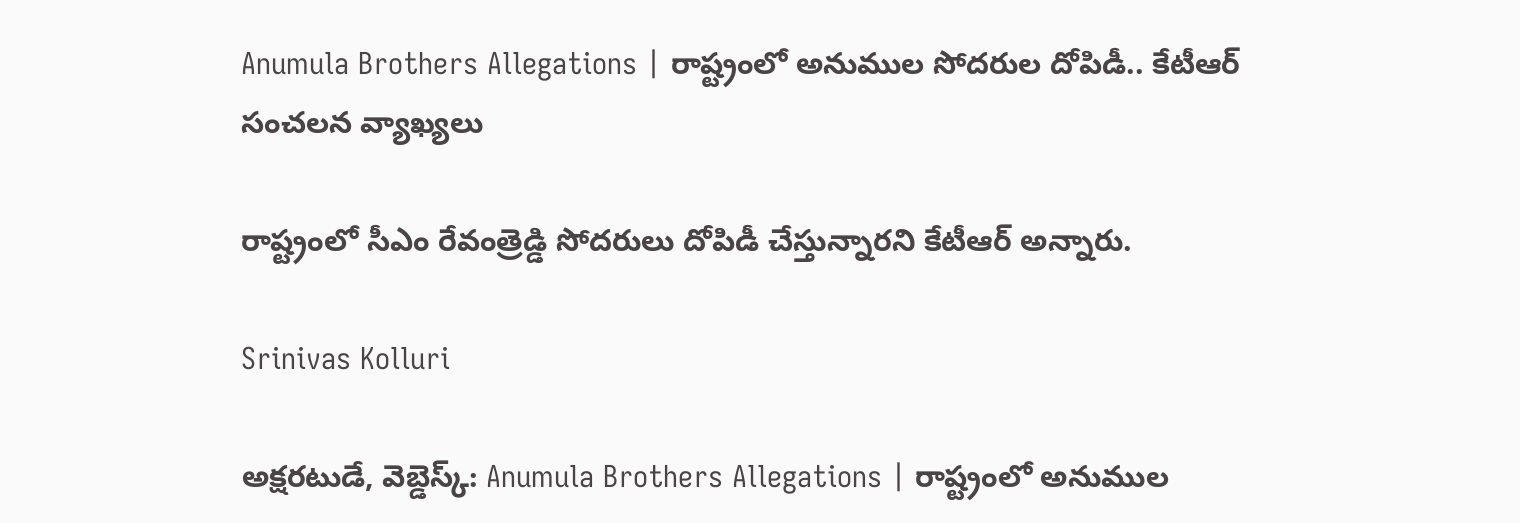Anumula Brothers Allegations | రాష్ట్రంలో అనుముల సోదరుల దోపిడీ.. కేటీఆర్ సంచలన వ్యాఖ్యలు

రాష్ట్రంలో సీఎం రేవంత్రెడ్డి సోదరులు దోపిడీ చేస్తున్నారని కేటీఆర్ అన్నారు.

Srinivas Kolluri

అక్షరటుడే, వెబ్డెస్క్: Anumula Brothers Allegations | రాష్ట్రంలో అనుముల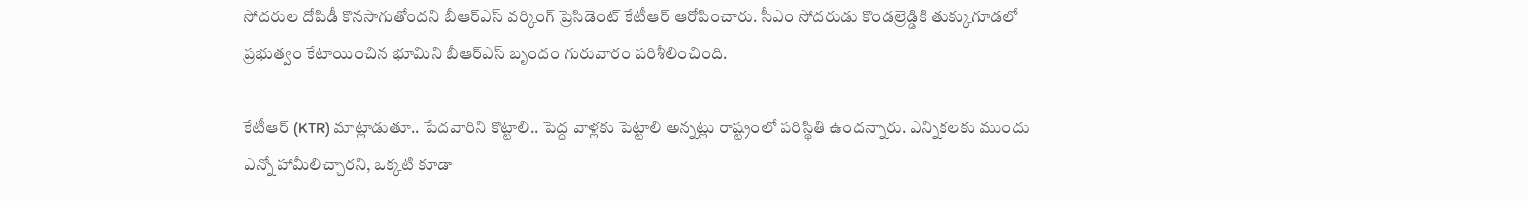సోదరుల దోపిడీ కొనసాగుతోందని బీఆర్ఎస్ వర్కింగ్ ప్రెసిడెంట్ కేటీఆర్ ఆరోపించారు. సీఎం సోదరుడు కొండల్రెడ్డికి తుక్కుగూడలో ప్రభుత్వం కేటాయించిన భూమిని బీఆర్ఎస్ బృందం గురువారం పరిశీలించింది.

కేటీఆర్ (KTR) మాట్లాడుతూ.. పేదవారిని కొట్టాలి.. పెద్ద వాళ్లకు పెట్టాలి అన్నట్లు రాష్ట్రంలో పరిస్థితి ఉందన్నారు. ఎన్నికలకు ముందు ఎన్నో హామీలిచ్చారని, ఒక్కటి కూడా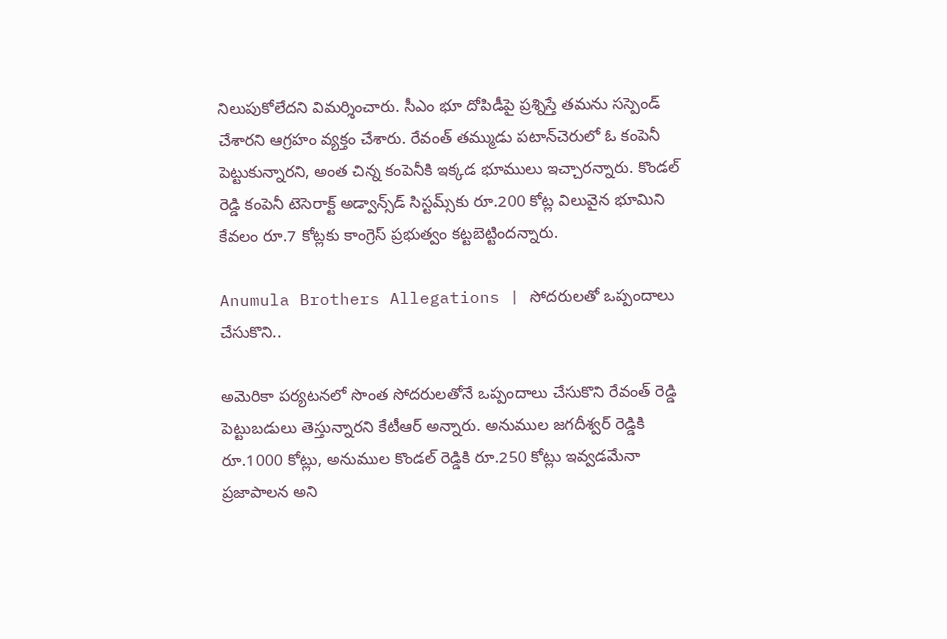నిలుపుకోలేదని విమర్శించారు. సీఎం భూ దోపిడీపై ప్రశ్నిస్తే తమను సస్పెండ్ చేశారని ఆగ్రహం వ్యక్తం చేశారు. రేవంత్ తమ్ముడు పటాన్‌చెరులో ఓ కంపెనీ పెట్టుకున్నారని, అంత చిన్న కంపెనీకి ఇక్కడ భూములు ఇచ్చారన్నారు. కొండల్ రెడ్డి కంపెనీ టెసెరాక్ట్ అడ్వాన్స్‌డ్ సిస్టమ్స్‌కు రూ.200 కోట్ల విలువైన భూమిని కేవలం రూ.7 కోట్లకు కాంగ్రెస్ ప్రభుత్వం కట్టబెట్టిందన్నారు.

Anumula Brothers Allegations | సోదరులతో ఒప్పందాలు చేసుకొని..

అమెరికా పర్యటనలో సొంత సోదరులతోనే ఒప్పందాలు చేసుకొని రేవంత్ రెడ్డి పెట్టుబడులు తెస్తున్నారని కేటీఆర్ అన్నారు. అనుముల జగదీశ్వర్ రెడ్డికి రూ.1000 కోట్లు, అనుముల కొండల్ రెడ్డికి రూ.250 కోట్లు ఇవ్వడమేనా ప్రజాపాలన అని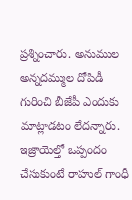ప్రశ్నించారు. అనుముల అన్నదమ్ముల దోపిడీ గురించి బీజేపీ ఎందుకు మాట్లాడటం లేదన్నారు. ఇజ్రాయెల్తో ఒప్పందం చేసుకుంటే రాహుల్ గాంధీ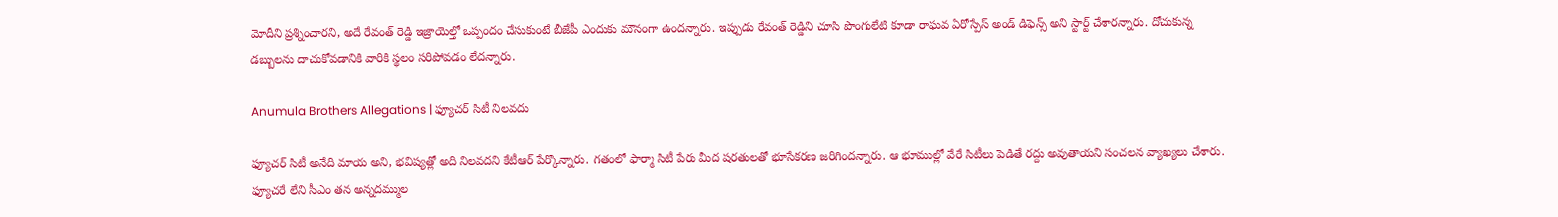మోదీని ప్రశ్నించారని, అదే రేవంత్ రెడ్డి ఇజ్రాయెల్తో ఒప్పందం చేసుకుంటే బీజేపీ ఎందుకు మౌనంగా ఉందన్నారు. ఇప్పుడు రేవంత్ రెడ్డిని చూసి పొంగులేటి కూడా రాఘవ ఏరోస్పేస్ అండ్ డిఫెన్స్ అని స్టార్ట్ చేశారన్నారు. దోచుకున్న డబ్బులను దాచుకోవడానికి వారికి స్థలం సరిపోవడం లేదన్నారు.

Anumula Brothers Allegations | ఫ్యూచర్ సిటీ నిలవదు

ఫ్యూచర్ సిటీ అనేది మాయ అని, భవిష్యత్లో అది నిలవదని కేటీఆర్ పేర్కొన్నారు. గతంలో ఫార్మా సిటీ పేరు మీద షరతులతో భూసేకరణ జరిగిందన్నారు. ఆ భూముల్లో వేరే సిటీలు పెడితే రద్దు అవుతాయని సంచలన వ్యాఖ్యలు చేశారు. ఫ్యూచరే లేని సీఎం తన అన్నదమ్ముల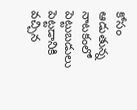కోసం ఆడుతున్న నాటకంలో పెట్టుబడులు పెట్టడానికి వచ్చిన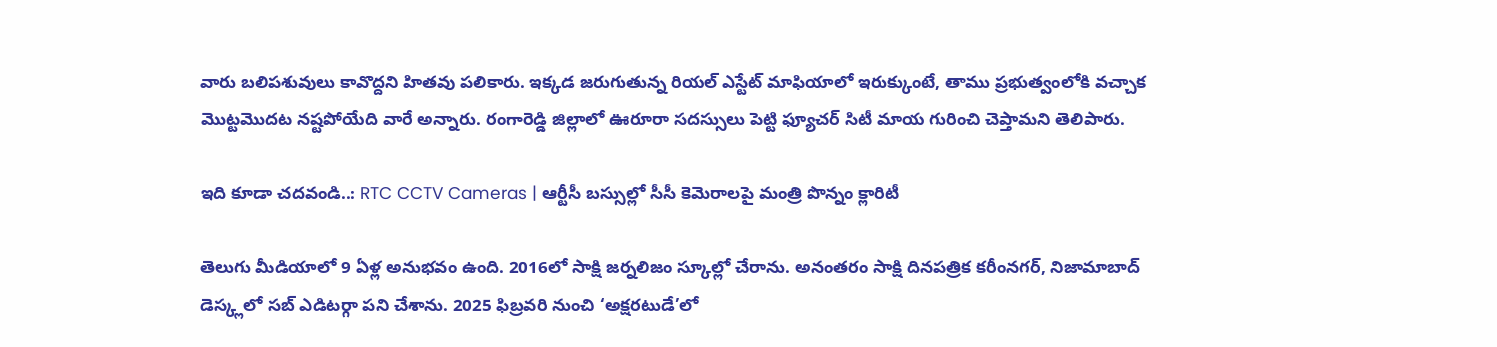వారు బలిపశువులు కావొద్దని హితవు పలికారు. ఇక్కడ జరుగుతున్న రియల్ ఎస్టేట్ మాఫియాలో ఇరుక్కుంటే, తాము ప్రభుత్వంలోకి వచ్చాక మొట్టమొదట నష్టపోయేది వారే అన్నారు. రంగారెడ్డి జిల్లాలో ఊరూరా సదస్సులు పెట్టి ఫ్యూచర్ సిటీ మాయ గురించి చెప్తామని తెలిపారు.

ఇది కూడా చదవండి..: RTC CCTV Cameras | ఆర్టీసీ బస్సుల్లో సీసీ కెమెరాలపై మంత్రి పొన్నం క్లారిటీ

తెలుగు మీడియాలో 9 ఏళ్ల అనుభవం ఉంది. 2016లో సాక్షి జర్నలిజం స్కూల్లో చేరాను. అనంతరం సాక్షి దినపత్రిక కరీంనగర్, నిజామాబాద్ డెస్క్లలో సబ్ ఎడిటర్గా పని చేశాను. 2025 ఫిబ్రవరి నుంచి ‘అక్షరటుడే’లో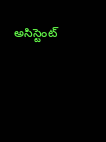అసిస్టెంట్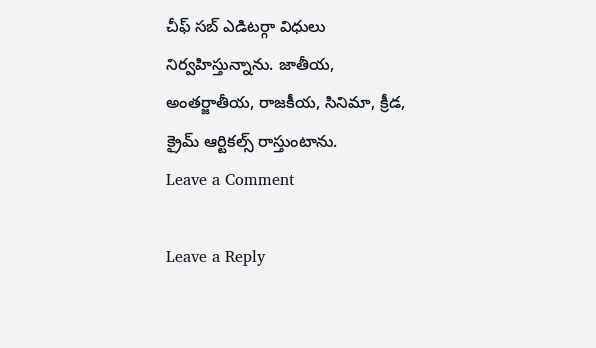చీఫ్ సబ్ ఎడిటర్గా విధులు నిర్వహిస్తున్నాను. జాతీయ, అంతర్జాతీయ, రాజకీయ, సినిమా, క్రీడ, క్రైమ్ ఆర్టికల్స్ రాస్తుంటాను.
Leave a Comment

Leave a Reply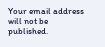Your email address will not be published.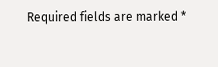Required fields are marked *